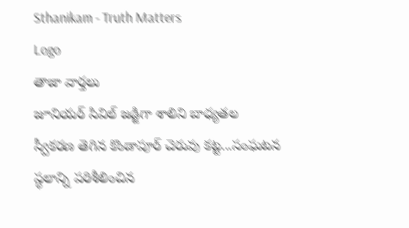Sthanikam - Truth Matters
Logo
తాజా వార్తలు
జూనియర్ సివిల్ జడ్జిగా శాలిని బాధ్యతల స్వీకరణ తెగిన కొండాపూర్ చెరువు కట్ట...సంఘటన స్థలాన్ని పరిశీలించిన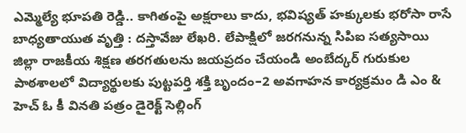ఎమ్మెల్యే భూపతి రెడ్డి.. కాగితంపై అక్షరాలు కాదు, భవిష్యత్‌ హక్కులకు భరోసా రాసే బాధ్యతాయుత వృత్తి : దస్తావేజు లేఖరి. లేపాక్షిలో జరగనున్న సిపిఐ సత్యసాయి జిల్లా రాజకీయ శిక్షణ తరగతులను జయప్రదం చేయండి అంబేద్కర్ గురుకుల పాఠశాలలో విద్యార్థులకు పుట్టపర్తి శక్తి బృందం–2 అవగాహన కార్యక్రమం డి ఎం & హెచ్ ఓ కీ వినతి పత్రం డైరెక్ట్ సెల్లింగ్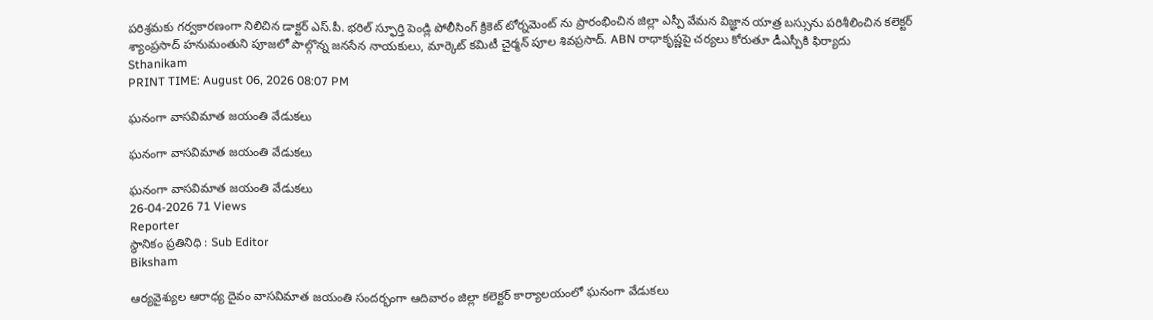పరిశ్రమకు గర్వకారణంగా నిలిచిన డాక్టర్ ఎస్.పీ. భరిల్ స్ఫూర్తి పెండ్లి పోలీసింగ్ క్రికెట్ టోర్నమెంట్ ను ప్రారంభించిన జిల్లా ఎస్పీ వేమన విజ్ఞాన యాత్ర బస్సును పరిశీలించిన కలెక్టర్ శ్యాంప్రసాద్ హనుమంతుని పూజలో పాల్గొన్న జనసేన నాయకులు, మార్కెట్ కమిటీ చైర్మన్ పూల శివప్రసాద్. ABN రాధాకృష్ణపై చర్యలు కోరుతూ డీఎస్పీకి ఫిర్యాదు
Sthanikam
PRINT TIME: August 06, 2026 08:07 PM

ఘనంగా వాసవిమాత జయంతి వేడుకలు

ఘనంగా వాసవిమాత జయంతి వేడుకలు

ఘనంగా వాసవిమాత జయంతి వేడుకలు
26-04-2026 71 Views
Reporter
స్థానికం ప్రతినిధి : Sub Editor
Biksham

ఆర్యవైశ్యుల ఆరాధ్య దైవం వాసవిమాత జయంతి సందర్భంగా ఆదివారం జిల్లా కలెక్టర్ కార్యాలయంలో ఘనంగా వేడుకలు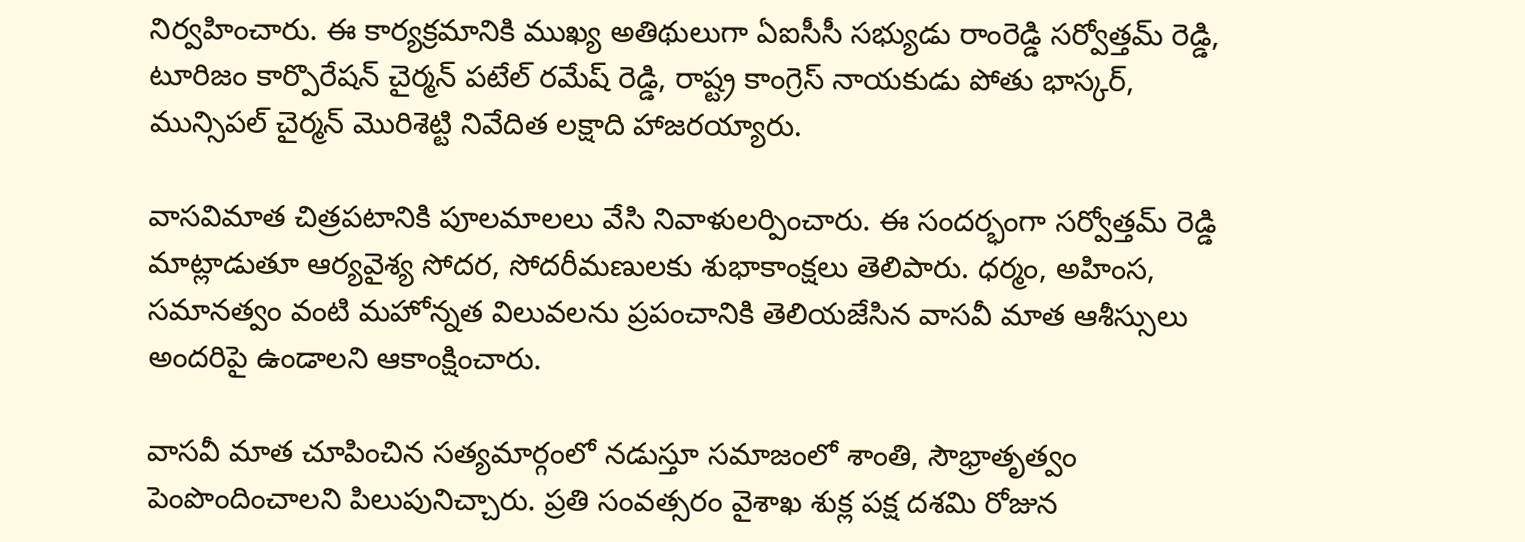నిర్వహించారు. ఈ కార్యక్రమానికి ముఖ్య అతిథులుగా ఏఐసీసీ సభ్యుడు రాంరెడ్డి సర్వోత్తమ్ రెడ్డి, టూరిజం కార్పొరేషన్ చైర్మన్ పటేల్ రమేష్ రెడ్డి, రాష్ట్ర కాంగ్రెస్ నాయకుడు పోతు భాస్కర్, మున్సిపల్ చైర్మన్ మొరిశెట్టి నివేదిత లక్షాది హాజరయ్యారు.

వాసవిమాత చిత్రపటానికి పూలమాలలు వేసి నివాళులర్పించారు. ఈ సందర్భంగా సర్వోత్తమ్ రెడ్డి మాట్లాడుతూ ఆర్యవైశ్య సోదర, సోదరీమణులకు శుభాకాంక్షలు తెలిపారు. ధర్మం, అహింస, సమానత్వం వంటి మహోన్నత విలువలను ప్రపంచానికి తెలియజేసిన వాసవీ మాత ఆశీస్సులు అందరిపై ఉండాలని ఆకాంక్షించారు.

వాసవీ మాత చూపించిన సత్యమార్గంలో నడుస్తూ సమాజంలో శాంతి, సౌభ్రాతృత్వం పెంపొందించాలని పిలుపునిచ్చారు. ప్రతి సంవత్సరం వైశాఖ శుక్ల పక్ష దశమి రోజున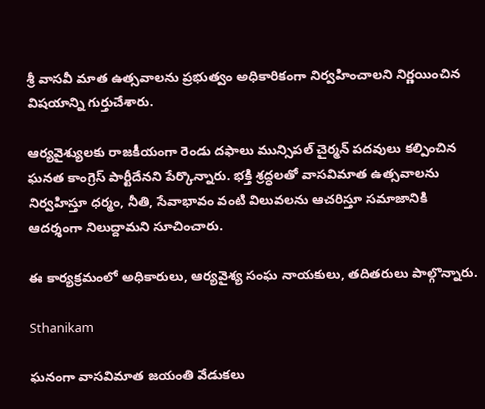శ్రీ వాసవీ మాత ఉత్సవాలను ప్రభుత్వం అధికారికంగా నిర్వహించాలని నిర్ణయించిన విషయాన్ని గుర్తుచేశారు.

ఆర్యవైశ్యులకు రాజకీయంగా రెండు దఫాలు మున్సిపల్ చైర్మన్ పదవులు కల్పించిన ఘనత కాంగ్రెస్ పార్టీదేనని పేర్కొన్నారు. భక్తి శ్రద్ధలతో వాసవిమాత ఉత్సవాలను నిర్వహిస్తూ ధర్మం, నీతి, సేవాభావం వంటి విలువలను ఆచరిస్తూ సమాజానికి ఆదర్శంగా నిలుద్దామని సూచించారు.

ఈ కార్యక్రమంలో అధికారులు, ఆర్యవైశ్య సంఘ నాయకులు, తదితరులు పాల్గొన్నారు.

Sthanikam

ఘనంగా వాసవిమాత జయంతి వేడుకలు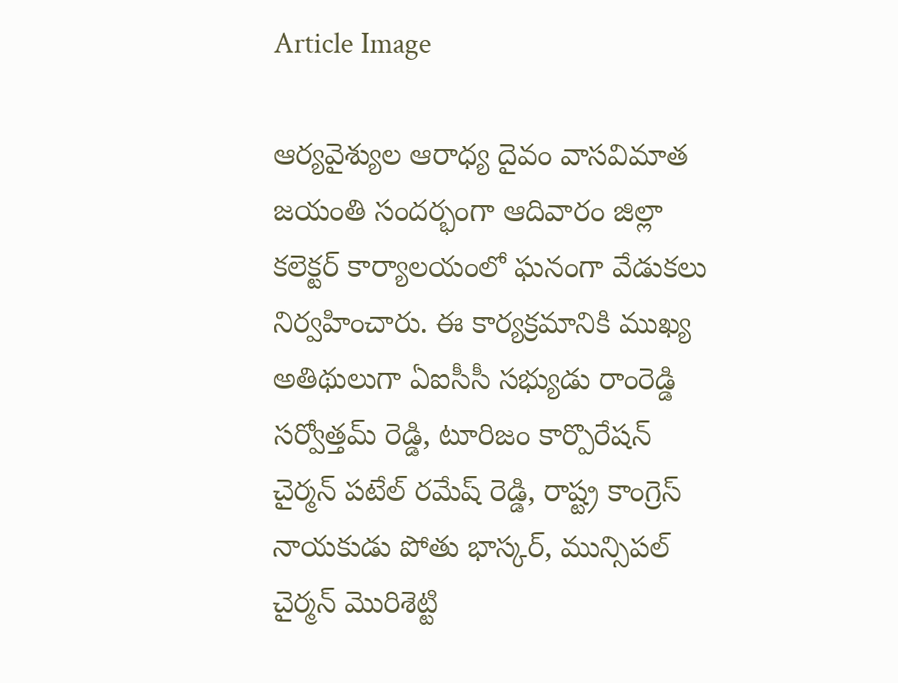Article Image

ఆర్యవైశ్యుల ఆరాధ్య దైవం వాసవిమాత జయంతి సందర్భంగా ఆదివారం జిల్లా కలెక్టర్ కార్యాలయంలో ఘనంగా వేడుకలు నిర్వహించారు. ఈ కార్యక్రమానికి ముఖ్య అతిథులుగా ఏఐసీసీ సభ్యుడు రాంరెడ్డి సర్వోత్తమ్ రెడ్డి, టూరిజం కార్పొరేషన్ చైర్మన్ పటేల్ రమేష్ రెడ్డి, రాష్ట్ర కాంగ్రెస్ నాయకుడు పోతు భాస్కర్, మున్సిపల్ చైర్మన్ మొరిశెట్టి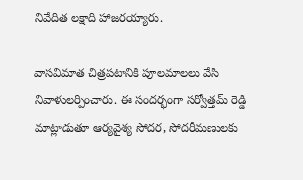నివేదిత లక్షాది హాజరయ్యారు.

వాసవిమాత చిత్రపటానికి పూలమాలలు వేసి నివాళులర్పించారు. ఈ సందర్భంగా సర్వోత్తమ్ రెడ్డి మాట్లాడుతూ ఆర్యవైశ్య సోదర, సోదరీమణులకు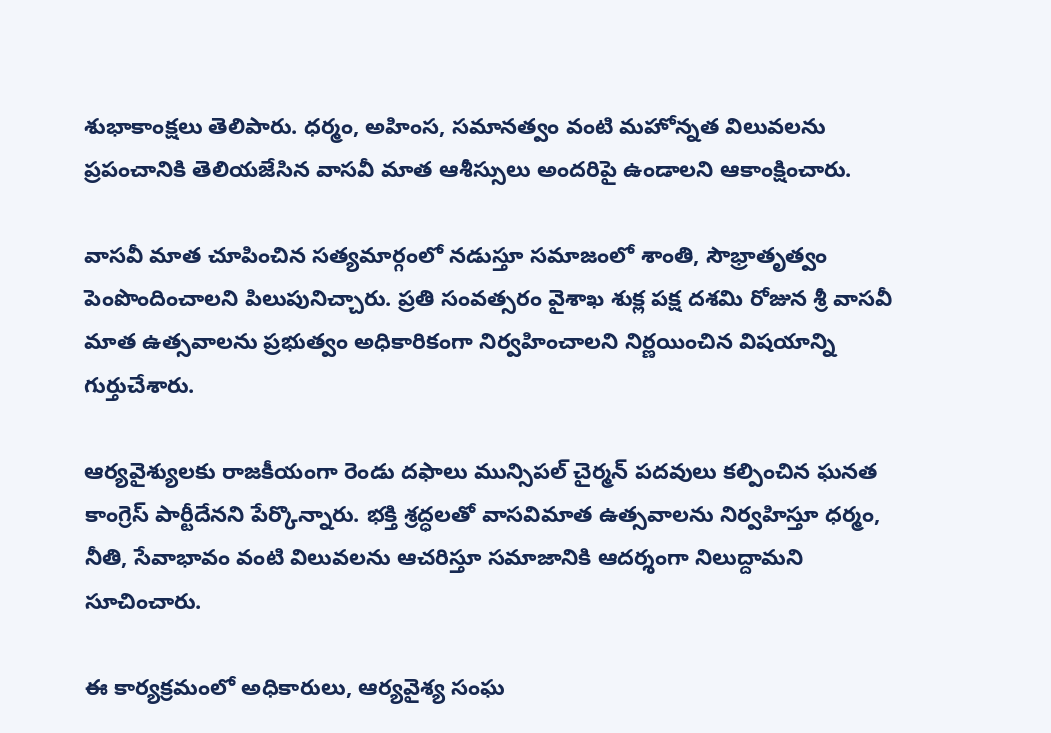శుభాకాంక్షలు తెలిపారు. ధర్మం, అహింస, సమానత్వం వంటి మహోన్నత విలువలను ప్రపంచానికి తెలియజేసిన వాసవీ మాత ఆశీస్సులు అందరిపై ఉండాలని ఆకాంక్షించారు.

వాసవీ మాత చూపించిన సత్యమార్గంలో నడుస్తూ సమాజంలో శాంతి, సౌభ్రాతృత్వం పెంపొందించాలని పిలుపునిచ్చారు. ప్రతి సంవత్సరం వైశాఖ శుక్ల పక్ష దశమి రోజున శ్రీ వాసవీ మాత ఉత్సవాలను ప్రభుత్వం అధికారికంగా నిర్వహించాలని నిర్ణయించిన విషయాన్ని గుర్తుచేశారు.

ఆర్యవైశ్యులకు రాజకీయంగా రెండు దఫాలు మున్సిపల్ చైర్మన్ పదవులు కల్పించిన ఘనత కాంగ్రెస్ పార్టీదేనని పేర్కొన్నారు. భక్తి శ్రద్ధలతో వాసవిమాత ఉత్సవాలను నిర్వహిస్తూ ధర్మం, నీతి, సేవాభావం వంటి విలువలను ఆచరిస్తూ సమాజానికి ఆదర్శంగా నిలుద్దామని సూచించారు.

ఈ కార్యక్రమంలో అధికారులు, ఆర్యవైశ్య సంఘ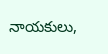నాయకులు,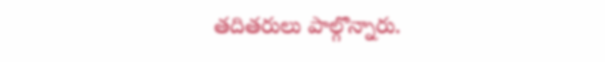తదితరులు పాల్గొన్నారు.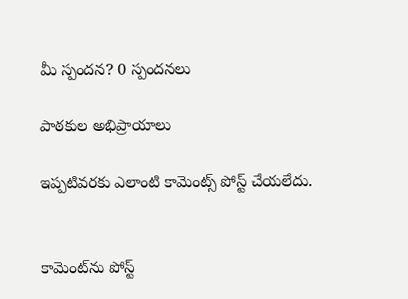మీ స్పందన? 0 స్పందనలు

పాఠకుల అభిప్రాయాలు

ఇప్పటివరకు ఎలాంటి కామెంట్స్ పోస్ట్ చేయలేదు.


కామెంట్‌ను పోస్ట్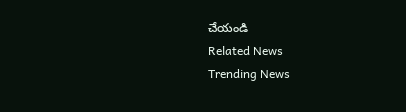చేయండి
Related News
Trending News